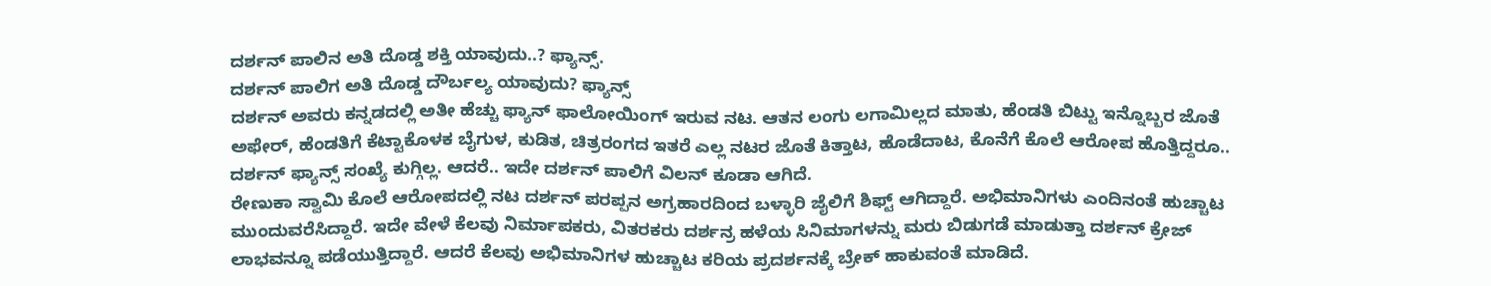ದರ್ಶನ್ ಪಾಲಿನ ಅತಿ ದೊಡ್ಡ ಶಕ್ತಿ ಯಾವುದು..? ಫ್ಯಾನ್ಸ್.
ದರ್ಶನ್ ಪಾಲಿಗ ಅತಿ ದೊಡ್ಡ ದೌರ್ಬಲ್ಯ ಯಾವುದು? ಫ್ಯಾನ್ಸ್
ದರ್ಶನ್ ಅವರು ಕನ್ನಡದಲ್ಲಿ ಅತೀ ಹೆಚ್ಚು ಫ್ಯಾನ್ ಫಾಲೋಯಿಂಗ್ ಇರುವ ನಟ. ಆತನ ಲಂಗು ಲಗಾಮಿಲ್ಲದ ಮಾತು, ಹೆಂಡತಿ ಬಿಟ್ಟು ಇನ್ನೊಬ್ಬರ ಜೊತೆ ಅಫೇರ್, ಹೆಂಡತಿಗೆ ಕೆಟ್ಟಾಕೊಳಕ ಬೈಗುಳ, ಕುಡಿತ, ಚಿತ್ರರಂಗದ ಇತರೆ ಎಲ್ಲ ನಟರ ಜೊತೆ ಕಿತ್ತಾಟ, ಹೊಡೆದಾಟ, ಕೊನೆಗೆ ಕೊಲೆ ಆರೋಪ ಹೊತ್ತಿದ್ದರೂ.. ದರ್ಶನ್ ಫ್ಯಾನ್ಸ್ ಸಂಖ್ಯೆ ಕುಗ್ಗಿಲ್ಲ. ಆದರೆ.. ಇದೇ ದರ್ಶನ್ ಪಾಲಿಗೆ ವಿಲನ್ ಕೂಡಾ ಆಗಿದೆ.
ರೇಣುಕಾ ಸ್ವಾಮಿ ಕೊಲೆ ಆರೋಪದಲ್ಲಿ ನಟ ದರ್ಶನ್ ಪರಪ್ಪನ ಅಗ್ರಹಾರದಿಂದ ಬಳ್ಳಾರಿ ಜೈಲಿಗೆ ಶಿಫ್ಟ್ ಆಗಿದ್ದಾರೆ. ಅಭಿಮಾನಿಗಳು ಎಂದಿನಂತೆ ಹುಚ್ಚಾಟ ಮುಂದುವರೆಸಿದ್ದಾರೆ. ಇದೇ ವೇಳೆ ಕೆಲವು ನಿರ್ಮಾಪಕರು, ವಿತರಕರು ದರ್ಶನ್ರ ಹಳೆಯ ಸಿನಿಮಾಗಳನ್ನು ಮರು ಬಿಡುಗಡೆ ಮಾಡುತ್ತಾ ದರ್ಶನ್ ಕ್ರೇಜ್ ಲಾಭವನ್ನೂ ಪಡೆಯುತ್ತಿದ್ದಾರೆ. ಆದರೆ ಕೆಲವು ಅಭಿಮಾನಿಗಳ ಹುಚ್ಚಾಟ ಕರಿಯ ಪ್ರದರ್ಶನಕ್ಕೆ ಬ್ರೇಕ್ ಹಾಕುವಂತೆ ಮಾಡಿದೆ.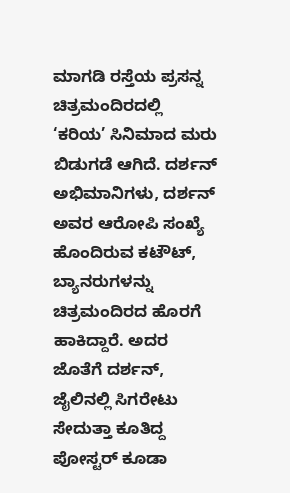ಮಾಗಡಿ ರಸ್ತೆಯ ಪ್ರಸನ್ನ ಚಿತ್ರಮಂದಿರದಲ್ಲಿ ‘ಕರಿಯ’ ಸಿನಿಮಾದ ಮರು ಬಿಡುಗಡೆ ಆಗಿದೆ. ದರ್ಶನ್ ಅಭಿಮಾನಿಗಳು, ದರ್ಶನ್ ಅವರ ಆರೋಪಿ ಸಂಖ್ಯೆ ಹೊಂದಿರುವ ಕಟೌಟ್, ಬ್ಯಾನರುಗಳನ್ನು ಚಿತ್ರಮಂದಿರದ ಹೊರಗೆ ಹಾಕಿದ್ದಾರೆ. ಅದರ ಜೊತೆಗೆ ದರ್ಶನ್, ಜೈಲಿನಲ್ಲಿ ಸಿಗರೇಟು ಸೇದುತ್ತಾ ಕೂತಿದ್ದ ಪೋಸ್ಟರ್ ಕೂಡಾ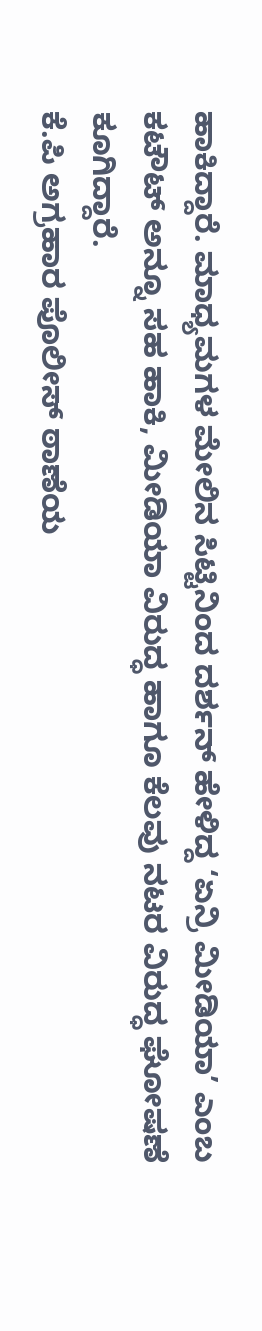ಹಾಕಿದ್ದಾರೆ. ಮಾಧ್ಯಮಗಳ ಮೇಲಿನ ಸಿಟ್ಟಿನಿಂದ ದರ್ಶನ್ ಹೇಳಿದ್ದ ‘ಏನ್ರಿ ಮೀಡಿಯಾ’ ಎಂಬ ಕಟೌಟ್ ಅನ್ನೂ ಸಹ ಹಾಕಿ, ಮೀಡಿಯಾ ವಿರುದ್ಧ ಹಾಗೂ ಕೆಲವು ನಟರ ವಿರುದ್ಧ ಘೋಷಣೆ ಕೂಗಿದ್ದಾರೆ.
ಕೆ.ಪಿ ಅಗ್ರಹಾರ ಪೊಲೀಸ್ ಠಾಣೆಯ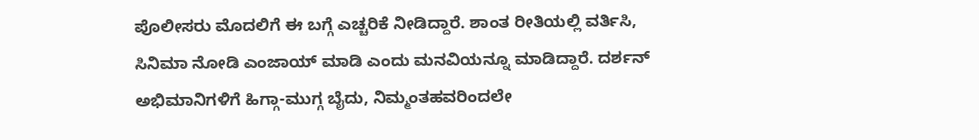ಪೊಲೀಸರು ಮೊದಲಿಗೆ ಈ ಬಗ್ಗೆ ಎಚ್ಚರಿಕೆ ನೀಡಿದ್ದಾರೆ. ಶಾಂತ ರೀತಿಯಲ್ಲಿ ವರ್ತಿಸಿ, ಸಿನಿಮಾ ನೋಡಿ ಎಂಜಾಯ್ ಮಾಡಿ ಎಂದು ಮನವಿಯನ್ನೂ ಮಾಡಿದ್ದಾರೆ. ದರ್ಶನ್ ಅಭಿಮಾನಿಗಳಿಗೆ ಹಿಗ್ಗಾ-ಮುಗ್ಗ ಬೈದು, ನಿಮ್ಮಂತಹವರಿಂದಲೇ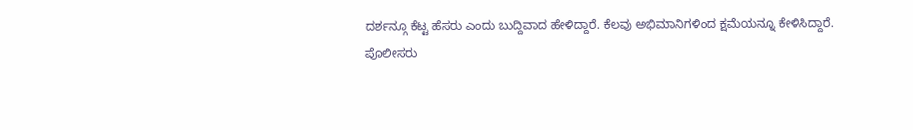ದರ್ಶನ್ಗೂ ಕೆಟ್ಟ ಹೆಸರು ಎಂದು ಬುದ್ದಿವಾದ ಹೇಳಿದ್ದಾರೆ. ಕೆಲವು ಅಭಿಮಾನಿಗಳಿಂದ ಕ್ಷಮೆಯನ್ನೂ ಕೇಳಿಸಿದ್ದಾರೆ.
ಪೊಲೀಸರು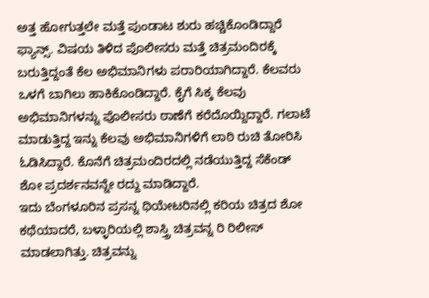ಅತ್ತ ಹೋಗುತ್ತಲೇ ಮತ್ತೆ ಪುಂಡಾಟ ಶುರು ಹಚ್ಚಿಕೊಂಡಿದ್ದಾರೆ ಫ್ಯಾನ್ಸ್. ವಿಷಯ ತಿಳಿದ ಪೊಲೀಸರು ಮತ್ತೆ ಚಿತ್ರಮಂದಿರಕ್ಕೆ ಬರುತ್ತಿದ್ದಂತೆ ಕೆಲ ಅಭಿಮಾನಿಗಳು ಪರಾರಿಯಾಗಿದ್ದಾರೆ. ಕೆಲವರು ಒಳಗೆ ಬಾಗಿಲು ಹಾಕಿಕೊಂಡಿದ್ದಾರೆ. ಕೈಗೆ ಸಿಕ್ಕ ಕೆಲವು ಅಭಿಮಾನಿಗಳನ್ನು ಪೊಲೀಸರು ಠಾಣೆಗೆ ಕರೆದೊಯ್ದಿದ್ದಾರೆ. ಗಲಾಟೆ ಮಾಡುತ್ತಿದ್ದ ಇನ್ನು ಕೆಲವು ಅಭಿಮಾನಿಗಳಿಗೆ ಲಾಠಿ ರುಚಿ ತೋರಿಸಿ ಓಡಿಸಿದ್ದಾರೆ. ಕೊನೆಗೆ ಚಿತ್ರಮಂದಿರದಲ್ಲಿ ನಡೆಯುತ್ತಿದ್ದ ಸೆಕೆಂಡ್ ಶೋ ಪ್ರದರ್ಶನವನ್ನೇ ರದ್ದು ಮಾಡಿದ್ದಾರೆ.
ಇದು ಬೆಂಗಳೂರಿನ ಪ್ರಸನ್ನ ಥಿಯೇಟರಿನಲ್ಲಿ ಕರಿಯ ಚಿತ್ರದ ಶೋ ಕಥೆಯಾದರೆ, ಬಳ್ಳಾರಿಯಲ್ಲಿ ಶಾಸ್ತ್ರಿ ಚಿತ್ರವನ್ನ ರಿ ರಿಲೀಸ್ ಮಾಡಲಾಗಿತ್ತು. ಚಿತ್ರವನ್ನು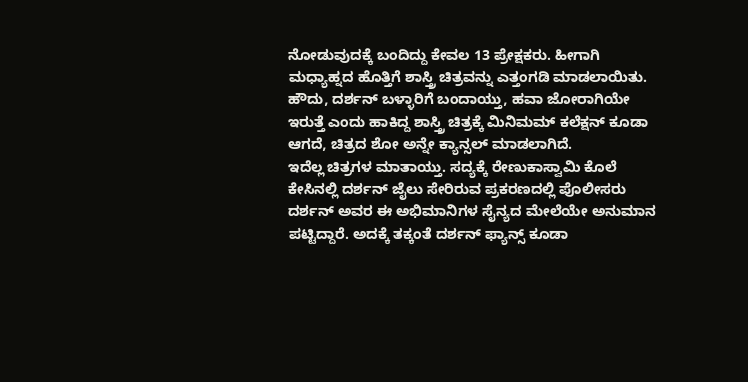ನೋಡುವುದಕ್ಕೆ ಬಂದಿದ್ದು ಕೇವಲ 13 ಪ್ರೇಕ್ಷಕರು. ಹೀಗಾಗಿ ಮಧ್ಯಾಹ್ನದ ಹೊತ್ತಿಗೆ ಶಾಸ್ತ್ರಿ ಚಿತ್ರವನ್ನು ಎತ್ತಂಗಡಿ ಮಾಡಲಾಯಿತು. ಹೌದು, ದರ್ಶನ್ ಬಳ್ಳಾರಿಗೆ ಬಂದಾಯ್ತು, ಹವಾ ಜೋರಾಗಿಯೇ ಇರುತ್ತೆ ಎಂದು ಹಾಕಿದ್ದ ಶಾಸ್ತ್ರಿ ಚಿತ್ರಕ್ಕೆ ಮಿನಿಮಮ್ ಕಲೆಕ್ಷನ್ ಕೂಡಾ ಆಗದೆ, ಚಿತ್ರದ ಶೋ ಅನ್ನೇ ಕ್ಯಾನ್ಸಲ್ ಮಾಡಲಾಗಿದೆ.
ಇದೆಲ್ಲ ಚಿತ್ರಗಳ ಮಾತಾಯ್ತು. ಸದ್ಯಕ್ಕೆ ರೇಣುಕಾಸ್ವಾಮಿ ಕೊಲೆ ಕೇಸಿನಲ್ಲಿ ದರ್ಶನ್ ಜೈಲು ಸೇರಿರುವ ಪ್ರಕರಣದಲ್ಲಿ ಪೊಲೀಸರು ದರ್ಶನ್ ಅವರ ಈ ಅಭಿಮಾನಿಗಳ ಸೈನ್ಯದ ಮೇಲೆಯೇ ಅನುಮಾನ ಪಟ್ಟಿದ್ದಾರೆ. ಅದಕ್ಕೆ ತಕ್ಕಂತೆ ದರ್ಶನ್ ಫ್ಯಾನ್ಸ್ ಕೂಡಾ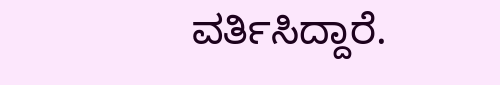ವರ್ತಿಸಿದ್ದಾರೆ.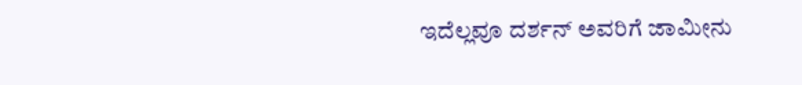ಇದೆಲ್ಲವೂ ದರ್ಶನ್ ಅವರಿಗೆ ಜಾಮೀನು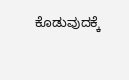ಕೊಡುವುದಕ್ಕೆ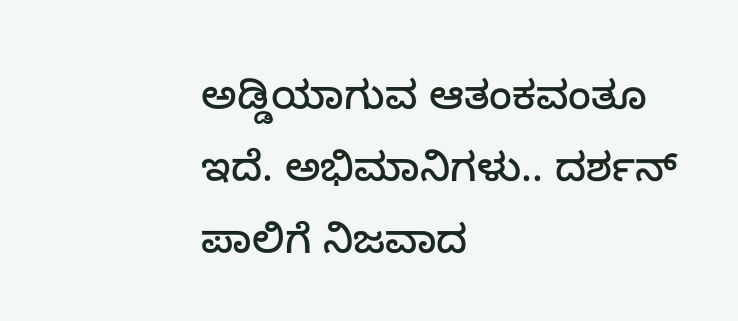ಅಡ್ಡಿಯಾಗುವ ಆತಂಕವಂತೂ ಇದೆ. ಅಭಿಮಾನಿಗಳು.. ದರ್ಶನ್ ಪಾಲಿಗೆ ನಿಜವಾದ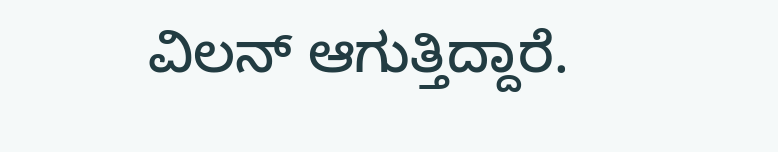ವಿಲನ್ ಆಗುತ್ತಿದ್ದಾರೆ.